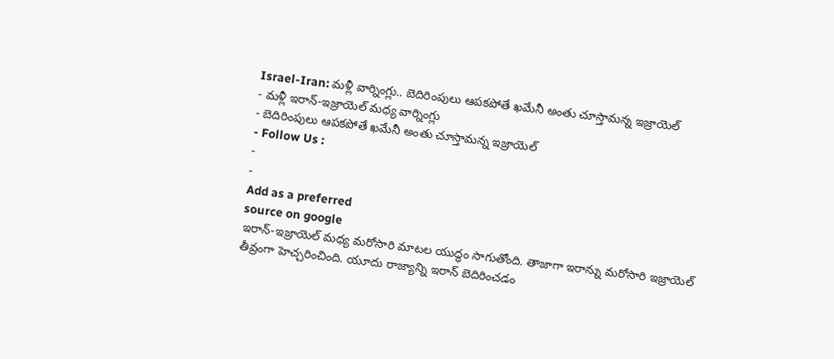Israel-Iran: మళ్లీ వార్నింగ్లు.. బెదిరింపులు ఆపకపోతే ఖమేనీ అంతు చూస్తామన్న ఇజ్రాయెల్
- మళ్లీ ఇరాన్-ఇజ్రాయెల్ మధ్య వార్నింగ్లు
- బెదిరింపులు ఆపకపోతే ఖమేనీ అంతు చూస్తామన్న ఇజ్రాయెల్
- Follow Us :
-
-
Add as a preferred
source on google
ఇరాన్-ఇజ్రాయెల్ మధ్య మరోసారి మాటల యుద్ధం సాగుతోంది. తాజాగా ఇరాన్ను మరోసారి ఇజ్రాయెల్ తీవ్రంగా హెచ్చరించింది. యూదు రాజ్యాన్ని ఇరాన్ బెదిరించడం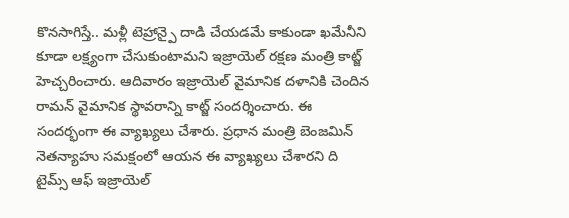కొనసాగిస్తే.. మళ్లీ టెహ్రాన్పై దాడి చేయడమే కాకుండా ఖమేనీని కూడా లక్ష్యంగా చేసుకుంటామని ఇజ్రాయెల్ రక్షణ మంత్రి కాట్జ్ హెచ్చరించారు. ఆదివారం ఇజ్రాయెల్ వైమానిక దళానికి చెందిన రామన్ వైమానిక స్థావరాన్ని కాట్జ్ సందర్శించారు. ఈ సందర్భంగా ఈ వ్యాఖ్యలు చేశారు. ప్రధాన మంత్రి బెంజమిన్ నెతన్యాహు సమక్షంలో ఆయన ఈ వ్యాఖ్యలు చేశారని ది టైమ్స్ ఆఫ్ ఇజ్రాయెల్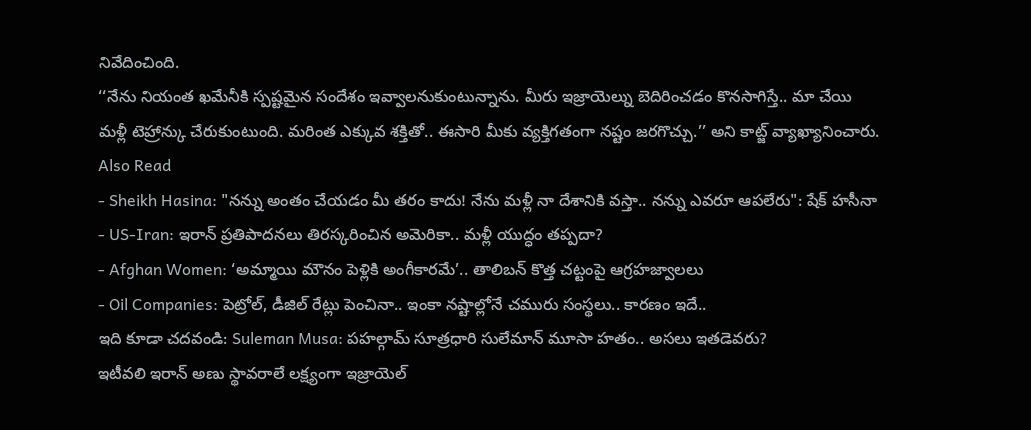నివేదించింది.
‘‘నేను నియంత ఖమేనీకి స్పష్టమైన సందేశం ఇవ్వాలనుకుంటున్నాను. మీరు ఇజ్రాయెల్ను బెదిరించడం కొనసాగిస్తే.. మా చేయి మళ్లీ టెహ్రాన్కు చేరుకుంటుంది. మరింత ఎక్కువ శక్తితో.. ఈసారి మీకు వ్యక్తిగతంగా నష్టం జరగొచ్చు.’’ అని కాట్జ్ వ్యాఖ్యానించారు.
Also Read
- Sheikh Hasina: "నన్ను అంతం చేయడం మీ తరం కాదు! నేను మళ్లీ నా దేశానికి వస్తా.. నన్ను ఎవరూ ఆపలేరు": షేక్ హసీనా
- US-Iran: ఇరాన్ ప్రతిపాదనలు తిరస్కరించిన అమెరికా.. మళ్లీ యుద్ధం తప్పదా?
- Afghan Women: ‘అమ్మాయి మౌనం పెళ్లికి అంగీకారమే’.. తాలిబన్ కొత్త చట్టంపై ఆగ్రహజ్వాలలు
- Oil Companies: పెట్రోల్, డీజిల్ రేట్లు పెంచినా.. ఇంకా నష్టాల్లోనే చమురు సంస్థలు.. కారణం ఇదే..
ఇది కూడా చదవండి: Suleman Musa: పహల్గామ్ సూత్రధారి సులేమాన్ మూసా హతం.. అసలు ఇతడెవరు?
ఇటీవలి ఇరాన్ అణు స్థావరాలే లక్ష్యంగా ఇజ్రాయెల్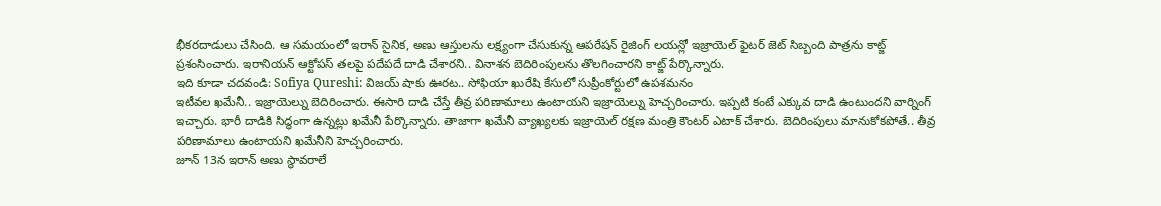భీకరదాడులు చేసింది. ఆ సమయంలో ఇరాన్ సైనిక, అణు ఆస్తులను లక్ష్యంగా చేసుకున్న ఆపరేషన్ రైజింగ్ లయన్లో ఇజ్రాయెల్ ఫైటర్ జెట్ సిబ్బంది పాత్రను కాట్జ్ ప్రశంసించారు. ఇరానియన్ ఆక్టోపస్ తలపై పదేపదే దాడి చేశారని.. వినాశన బెదిరింపులను తొలగించారని కాట్జ్ పేర్కొన్నారు.
ఇది కూడా చదవండి: Sofiya Qureshi: విజయ్ షాకు ఊరట.. సోఫియా ఖురేషి కేసులో సుప్రీంకోర్టులో ఉపశమనం
ఇటీవల ఖమేనీ.. ఇజ్రాయెల్ను బెదిరించారు. ఈసారి దాడి చేస్తే తీవ్ర పరిణామాలు ఉంటాయని ఇజ్రాయెల్ను హెచ్చరించారు. ఇప్పటి కంటే ఎక్కువ దాడి ఉంటుందని వార్నింగ్ ఇచ్చారు. భారీ దాడికి సిద్ధంగా ఉన్నట్లు ఖమేనీ పేర్కొన్నారు. తాజాగా ఖమేనీ వ్యాఖ్యలకు ఇజ్రాయెల్ రక్షణ మంత్రి కౌంటర్ ఎటాక్ చేశారు. బెదిరింపులు మానుకోకపోతే.. తీవ్ర పరిణామాలు ఉంటాయని ఖమేనీని హెచ్చరించారు.
జూన్ 13న ఇరాన్ అణు స్థావరాలే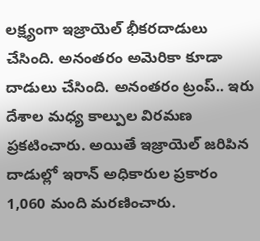లక్ష్యంగా ఇజ్రాయెల్ భీకరదాడులు చేసింది. అనంతరం అమెరికా కూడా దాడులు చేసింది. అనంతరం ట్రంప్.. ఇరు దేశాల మధ్య కాల్పుల విరమణ ప్రకటించారు. అయితే ఇజ్రాయెల్ జరిపిన దాడుల్లో ఇరాన్ అధికారుల ప్రకారం 1,060 మంది మరణించారు.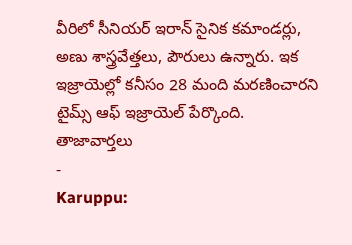వీరిలో సీనియర్ ఇరాన్ సైనిక కమాండర్లు, అణు శాస్త్రవేత్తలు, పౌరులు ఉన్నారు. ఇక ఇజ్రాయెల్లో కనీసం 28 మంది మరణించారని టైమ్స్ ఆఫ్ ఇజ్రాయెల్ పేర్కొంది.
తాజావార్తలు
-
Karuppu: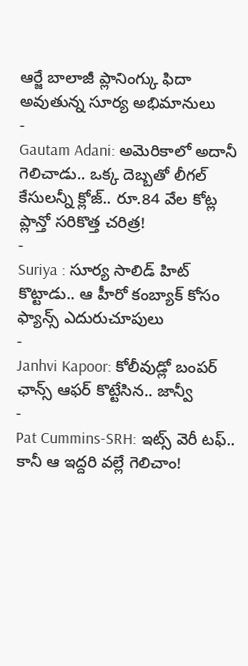ఆర్జే బాలాజీ ప్లానింగ్కు ఫిదా అవుతున్న సూర్య అభిమానులు
-
Gautam Adani: అమెరికాలో అదానీ గెలిచాడు.. ఒక్క దెబ్బతో లీగల్ కేసులన్నీ క్లోజ్.. రూ.84 వేల కోట్ల ప్లాన్తో సరికొత్త చరిత్ర!
-
Suriya : సూర్య సాలిడ్ హిట్ కొట్టాడు.. ఆ హీరో కంబ్యాక్ కోసం ఫ్యాన్స్ ఎదురుచూపులు
-
Janhvi Kapoor: కోలీవుడ్లో బంపర్ ఛాన్స్ ఆఫర్ కొట్టేసిన.. జాన్వీ
-
Pat Cummins-SRH: ఇట్స్ వెరీ టఫ్.. కానీ ఆ ఇద్దరి వల్లే గెలిచాం!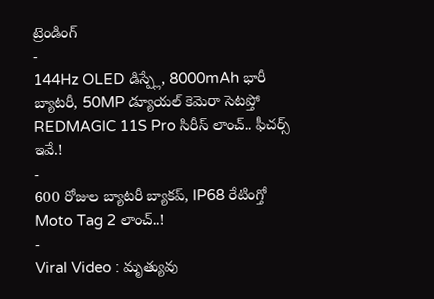ట్రెండింగ్
-
144Hz OLED డిస్ప్లే, 8000mAh భారీ బ్యాటరీ, 50MP డ్యూయల్ కెమెరా సెటప్తో REDMAGIC 11S Pro సిరీస్ లాంచ్.. ఫీచర్స్ ఇవే.!
-
600 రోజుల బ్యాటరీ బ్యాకప్, IP68 రేటింగ్తో Moto Tag 2 లాంచ్..!
-
Viral Video : మృత్యువు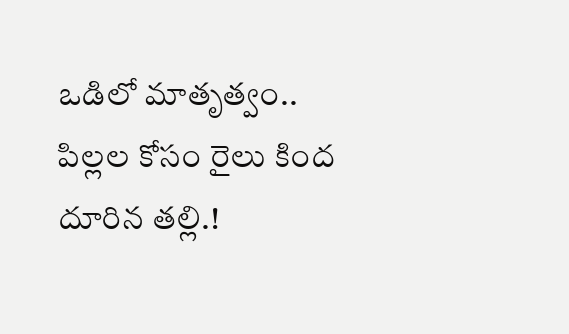ఒడిలో మాతృత్వం.. పిల్లల కోసం రైలు కింద దూరిన తల్లి.!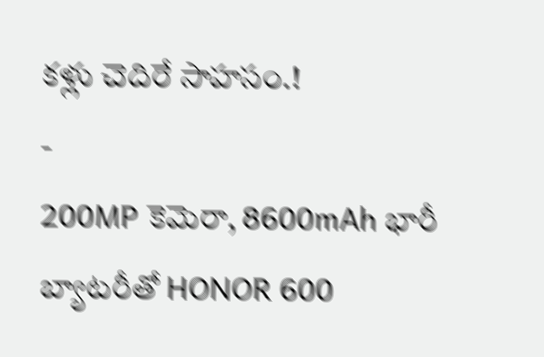కళ్లు చెదిరే సాహసం.!
-
200MP కెమెరా, 8600mAh భారీ బ్యాటరీతో HONOR 600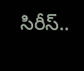సిరీస్..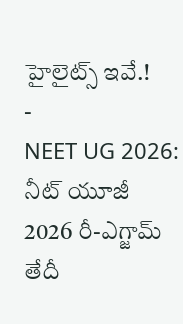హైలైట్స్ ఇవే.!
-
NEET UG 2026: నీట్ యూజీ 2026 రీ-ఎగ్జామ్ తేదీ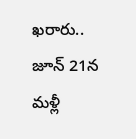ఖరారు.. జూన్ 21న మళ్లీ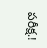పరీక్ష.!